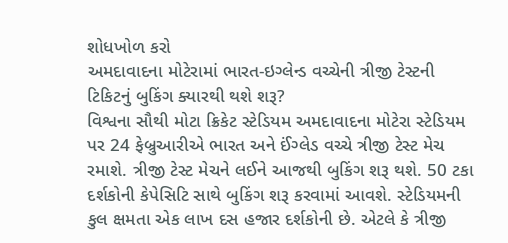શોધખોળ કરો
અમદાવાદના મોટેરામાં ભારત-ઇગ્લેન્ડ વચ્ચેની ત્રીજી ટેસ્ટની ટિકિટનું બુકિંગ ક્યારથી થશે શરૂ?
વિશ્વના સૌથી મોટા ક્રિકેટ સ્ટેડિયમ અમદાવાદના મોટેરા સ્ટેડિયમ પર 24 ફેબ્રુઆરીએ ભારત અને ઈંગ્લેડ વચ્ચે ત્રીજી ટેસ્ટ મેચ રમાશે. ત્રીજી ટેસ્ટ મેચને લઈને આજથી બુકિંગ શરૂ થશે. 50 ટકા દર્શકોની કેપેસિટિ સાથે બુકિંગ શરૂ કરવામાં આવશે. સ્ટેડિયમની કુલ ક્ષમતા એક લાખ દસ હજાર દર્શકોની છે. એટલે કે ત્રીજી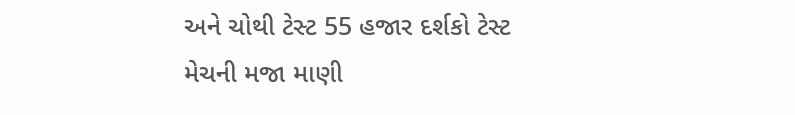અને ચોથી ટેસ્ટ 55 હજાર દર્શકો ટેસ્ટ મેચની મજા માણી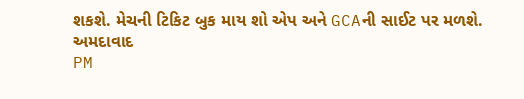શકશે. મેચની ટિકિટ બુક માય શો એપ અને GCAની સાઈટ પર મળશે.
અમદાવાદ
PM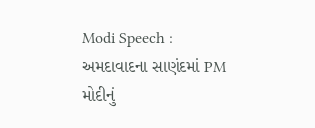Modi Speech : અમદાવાદના સાણંદમાં PM મોદીનું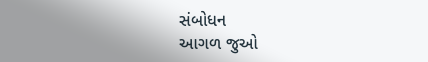સંબોધન
આગળ જુઓ